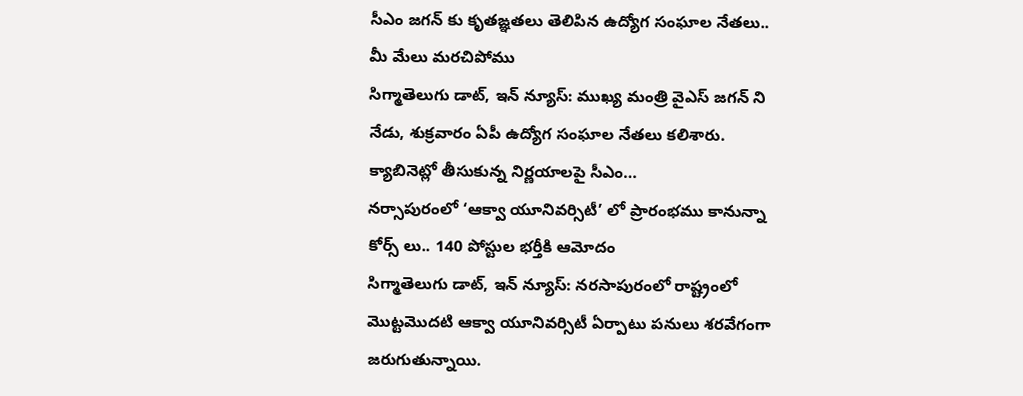సీఎం జగన్ కు కృతఙ్ఞతలు తెలిపిన ఉద్యోగ సంఘాల నేతలు.. మీ మేలు మరచిపోము
సిగ్మాతెలుగు డాట్, ఇన్ న్యూస్: ముఖ్య మంత్రి వైఎస్ జగన్ ని నేడు, శుక్రవారం ఏపీ ఉద్యోగ సంఘాల నేతలు కలిశారు. క్యాబినెట్లో తీసుకున్న నిర్ణయాలపై సీఎం…
నర్సాపురంలో ‘ఆక్వా యూనివర్సిటీ’ లో ప్రారంభము కానున్నా కోర్స్ లు.. 140 పోస్టుల భర్తీకి ఆమోదం
సిగ్మాతెలుగు డాట్, ఇన్ న్యూస్: నరసాపురంలో రాష్ట్రంలో మొట్టమొదటి ఆక్వా యూనివర్సిటీ ఏర్పాటు పనులు శరవేగంగా జరుగుతున్నాయి.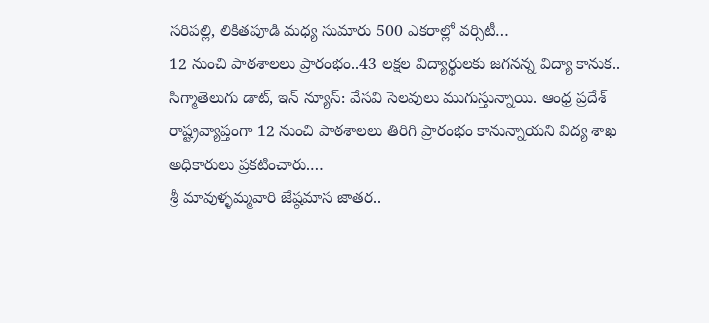సరిపల్లి, లికితపూడి మధ్య సుమారు 500 ఎకరాల్లో వర్సిటీ…
12 నుంచి పాఠశాలలు ప్రారంభం..43 లక్షల విద్యార్థులకు జగనన్న విద్యా కానుక..
సిగ్మాతెలుగు డాట్, ఇన్ న్యూస్: వేసవి సెలవులు ముగుస్తున్నాయి. ఆంధ్ర ప్రదేశ్ రాష్ట్రవ్యాప్తంగా 12 నుంచి పాఠశాలలు తిరిగి ప్రారంభం కానున్నాయని విద్య శాఖ అధికారులు ప్రకటించారు.…
శ్రీ మావుళ్ళమ్మవారి జేష్ఠమాస జాతర..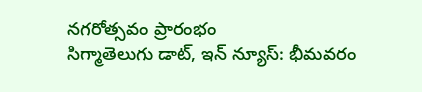నగరోత్సవం ప్రారంభం
సిగ్మాతెలుగు డాట్, ఇన్ న్యూస్: భీమవరం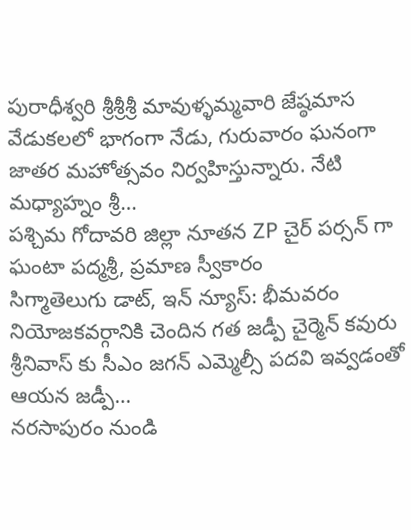పురాధీశ్వరి శ్రీశ్రీశ్రీ మావుళ్ళమ్మవారి జేష్ఠమాస వేడుకలలో భాగంగా నేడు, గురువారం ఘనంగా జాతర మహోత్సవం నిర్వహిస్తున్నారు. నేటి మధ్యాహ్నం శ్రీ…
పశ్చిమ గోదావరి జిల్లా నూతన ZP చైర్ పర్సన్ గా ఘంటా పద్మశ్రీ, ప్రమాణ స్వీకారం
సిగ్మాతెలుగు డాట్, ఇన్ న్యూస్: భీమవరం నియోజకవర్గానికి చెందిన గత జడ్పీ చైర్మెన్ కవురు శ్రీనివాస్ కు సీఎం జగన్ ఎమ్మెల్సీ పదవి ఇవ్వడంతో ఆయన జడ్పీ…
నరసాపురం నుండి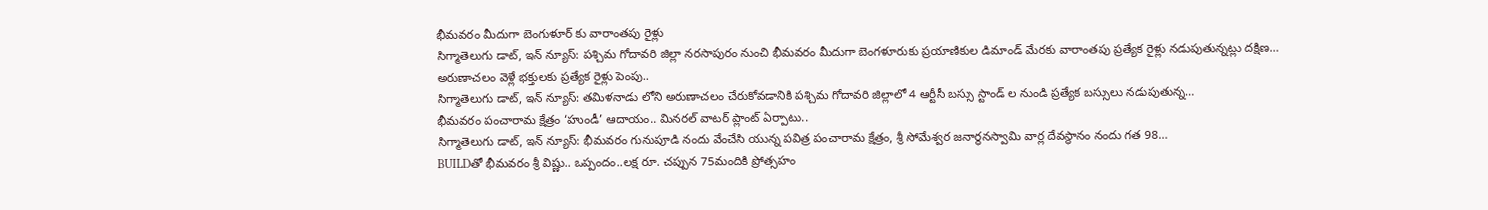భీమవరం మీదుగా బెంగుళూర్ కు వారాంతపు రైళ్లు
సిగ్మాతెలుగు డాట్, ఇన్ న్యూస్: పశ్చిమ గోదావరి జిల్లా నరసాపురం నుంచి భీమవరం మీదుగా బెంగళూరుకు ప్రయాణికుల డిమాండ్ మేరకు వారాంతపు ప్రత్యేక రైళ్లు నడుపుతున్నట్లు దక్షిణ…
అరుణాచలం వెళ్లే భక్తులకు ప్రత్యేక రైళ్లు పెంపు..
సిగ్మాతెలుగు డాట్, ఇన్ న్యూస్: తమిళనాడు లోని అరుణాచలం చేరుకోవడానికి పశ్చిమ గోదావరి జిల్లాలో 4 ఆర్టీసీ బస్సు స్టాండ్ ల నుండి ప్రత్యేక బస్సులు నడుపుతున్న…
భీమవరం పంచారామ క్షేత్రం ‘హుండీ’ ఆదాయం.. మినరల్ వాటర్ ప్లాంట్ ఏర్పాటు..
సిగ్మాతెలుగు డాట్, ఇన్ న్యూస్: భీమవరం గునుపూడి నందు వేంచేసి యున్న పవిత్ర పంచారామ క్షేత్రం, శ్రీ సోమేశ్వర జనార్థనస్వామి వార్ల దేవస్థానం నందు గత 98…
BUILDతో భీమవరం శ్రీ విష్ణు.. ఒప్పందం..లక్ష రూ. చప్పున 75మందికి ప్రోత్సహం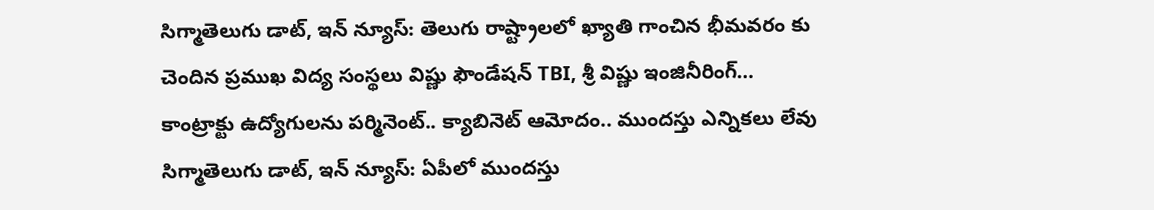సిగ్మాతెలుగు డాట్, ఇన్ న్యూస్: తెలుగు రాష్ట్రాలలో ఖ్యాతి గాంచిన భీమవరం కు చెందిన ప్రముఖ విద్య సంస్థలు విష్ణు ఫౌండేషన్ TBI, శ్రీ విష్ణు ఇంజినీరింగ్…
కాంట్రాక్టు ఉద్యోగులను పర్మినెంట్.. క్యాబినెట్ ఆమోదం.. ముందస్తు ఎన్నికలు లేవు
సిగ్మాతెలుగు డాట్, ఇన్ న్యూస్: ఏపీలో ముందస్తు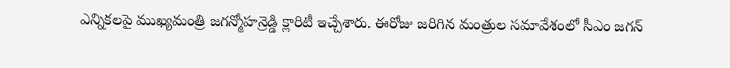ఎన్నికలపై ముఖ్యమంత్రి జగన్మోహన్రెడ్డి క్లారిటీ ఇచ్చేశారు. ఈరోజు జరిగిన మంత్రుల సమావేశంలో సీఎం జగన్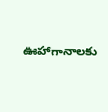ఊహాగానాలకు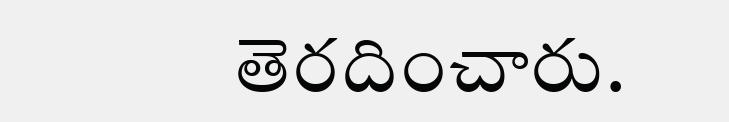తెరదించారు.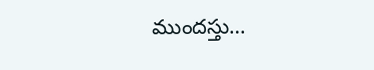ముందస్తు…